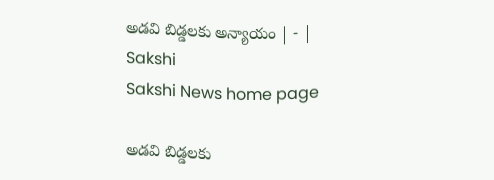అడవి బిడ్డలకు అన్యాయం | - | Sakshi
Sakshi News home page

అడవి బిడ్డలకు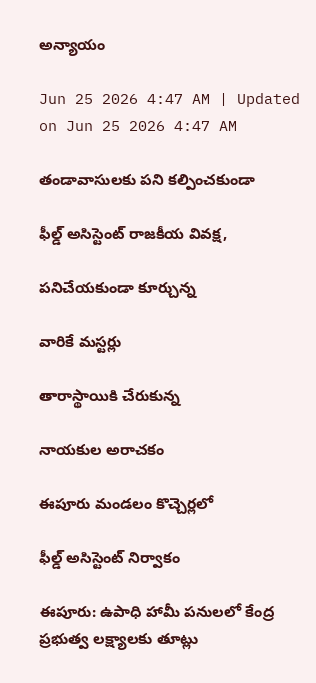అన్యాయం

Jun 25 2026 4:47 AM | Updated on Jun 25 2026 4:47 AM

తండావాసులకు పని కల్పించకుండా

ఫీల్డ్‌ అసిస్టెంట్‌ రాజకీయ వివక్ష,

పనిచేయకుండా కూర్చున్న

వారికే మస్టర్లు

తారాస్థాయికి చేరుకున్న

నాయకుల అరాచకం

ఈపూరు మండలం కొచ్చెర్లలో

ఫీల్డ్‌ అసిస్టెంట్‌ నిర్వాకం

ఈపూరు: ఉపాధి హామీ పనులలో కేంద్ర ప్రభుత్వ లక్ష్యాలకు తూట్లు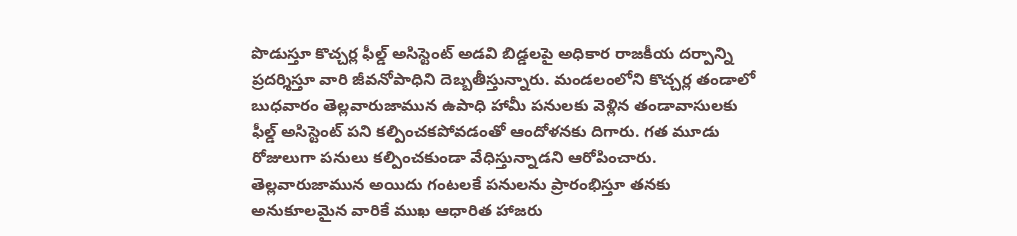పొడుస్తూ కొచ్చర్ల ఫీల్డ్‌ అసిస్టెంట్‌ అడవి బిడ్డలపై అధికార రాజకీయ దర్పాన్ని ప్రదర్శిస్తూ వారి జీవనోపాధిని దెబ్బతీస్తున్నారు. మండలంలోని కొచ్చర్ల తండాలో బుధవారం తెల్లవారుజామున ఉపాధి హామీ పనులకు వెళ్లిన తండావాసులకు ఫీల్డ్‌ అసిస్టెంట్‌ పని కల్పించకపోవడంతో ఆందోళనకు దిగారు. గత మూడు రోజులుగా పనులు కల్పించకుండా వేధిస్తున్నాడని ఆరోపించారు. తెల్లవారుజామున అయిదు గంటలకే పనులను ప్రారంభిస్తూ తనకు అనుకూలమైన వారికే ముఖ ఆధారిత హాజరు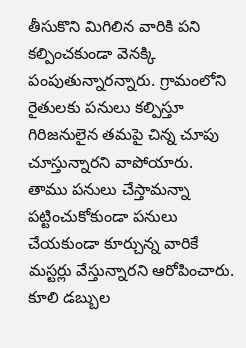తీసుకొని మిగిలిన వారికి పని కల్పించకుండా వెనక్కి పంపుతున్నారన్నారు. గ్రామంలోని రైతులకు పనులు కల్పిస్తూ గిరిజనులైన తమపై చిన్న చూపు చూస్తున్నారని వాపోయారు. తాము పనులు చేస్తామన్నా పట్టించుకోకుండా పనులు చేయకుండా కూర్చున్న వారికే మస్టర్లు వేస్తున్నారని ఆరోపించారు. కూలి డబ్బుల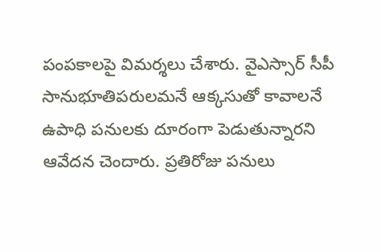పంపకాలపై విమర్శలు చేశారు. వైఎస్సార్‌ సీపీ సానుభూతిపరులమనే ఆక్కసుతో కావాలనే ఉపాధి పనులకు దూరంగా పెడుతున్నారని ఆవేదన చెందారు. ప్రతిరోజు పనులు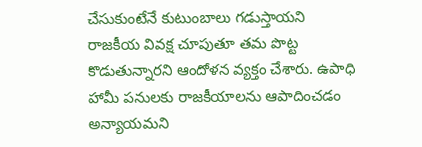చేసుకుంటేనే కుటుంబాలు గడుస్తాయని రాజకీయ వివక్ష చూపుతూ తమ పొట్ట కొడుతున్నారని ఆందోళన వ్యక్తం చేశారు. ఉపాధి హామీ పనులకు రాజకీయాలను ఆపాదించడం అన్యాయమని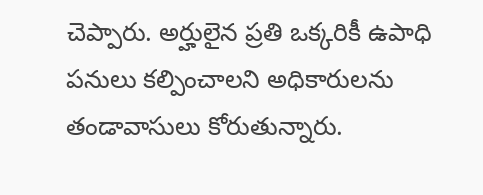చెప్పారు. అర్హులైన ప్రతి ఒక్కరికీ ఉపాధి పనులు కల్పించాలని అధికారులను తండావాసులు కోరుతున్నారు.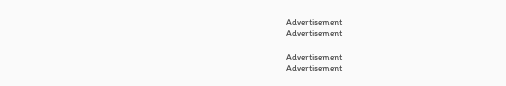Advertisement
Advertisement

Advertisement
Advertisement